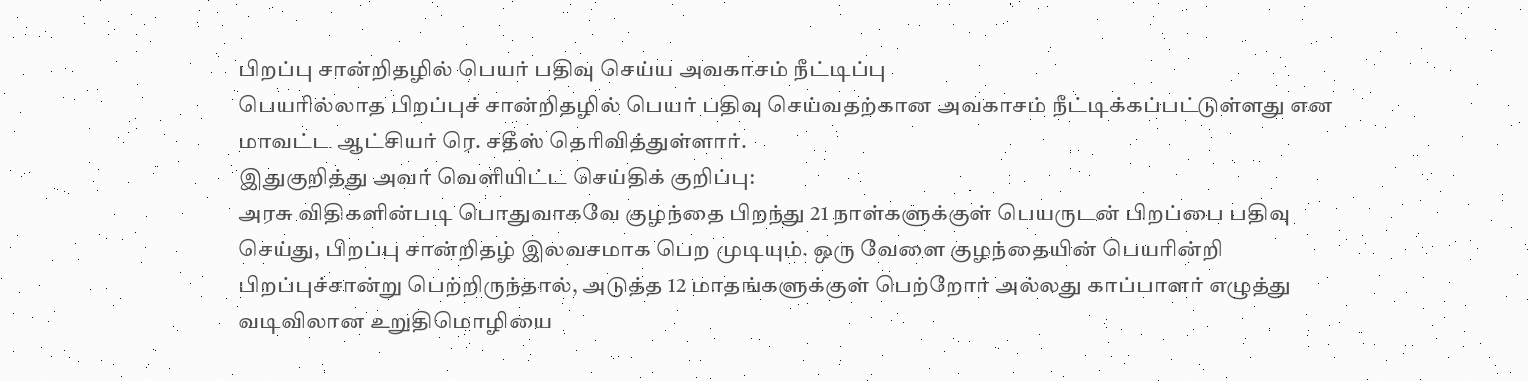பிறப்பு சான்றிதழில் பெயர் பதிவு செய்ய அவகாசம் நீட்டிப்பு
பெயரில்லாத பிறப்புச் சான்றிதழில் பெயர் பதிவு செய்வதற்கான அவகாசம் நீட்டிக்கப்பட்டுள்ளது என மாவட்ட ஆட்சியர் ரெ. சதீஸ் தெரிவித்துள்ளார்.
இதுகுறித்து அவர் வெளியிட்ட செய்திக் குறிப்பு:
அரசு விதிகளின்படி பொதுவாகவே குழந்தை பிறந்து 21 நாள்களுக்குள் பெயருடன் பிறப்பை பதிவு செய்து, பிறப்பு சான்றிதழ் இலவசமாக பெற முடியும். ஒரு வேளை குழந்தையின் பெயரின்றி பிறப்புச்சான்று பெற்றிருந்தால், அடுத்த 12 மாதங்களுக்குள் பெற்றோர் அல்லது காப்பாளர் எழுத்து வடிவிலான உறுதிமொழியை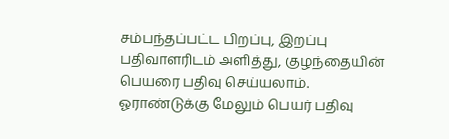சம்பந்தப்பட்ட பிறப்பு, இறப்பு பதிவாளரிடம் அளித்து, குழந்தையின் பெயரை பதிவு செய்யலாம்.
ஓராண்டுக்கு மேலும் பெயர் பதிவு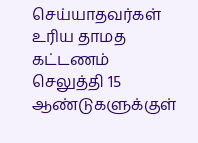செய்யாதவர்கள் உரிய தாமத கட்டணம் செலுத்தி 15 ஆண்டுகளுக்குள்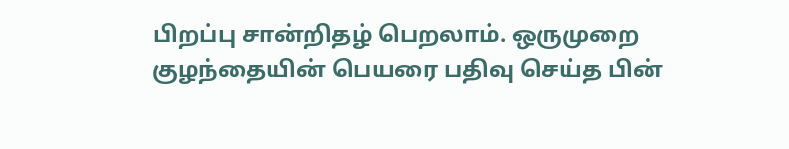பிறப்பு சான்றிதழ் பெறலாம். ஒருமுறை குழந்தையின் பெயரை பதிவு செய்த பின்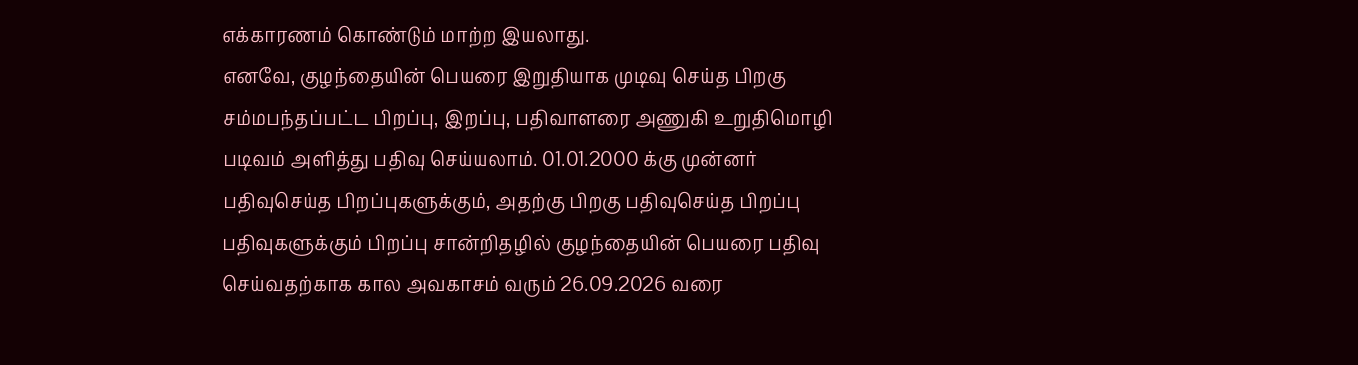எக்காரணம் கொண்டும் மாற்ற இயலாது.
எனவே, குழந்தையின் பெயரை இறுதியாக முடிவு செய்த பிறகு சம்மபந்தப்பட்ட பிறப்பு, இறப்பு, பதிவாளரை அணுகி உறுதிமொழி படிவம் அளித்து பதிவு செய்யலாம். 01.01.2000 க்கு முன்னர் பதிவுசெய்த பிறப்புகளுக்கும், அதற்கு பிறகு பதிவுசெய்த பிறப்பு பதிவுகளுக்கும் பிறப்பு சான்றிதழில் குழந்தையின் பெயரை பதிவு செய்வதற்காக கால அவகாசம் வரும் 26.09.2026 வரை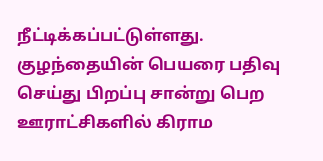நீட்டிக்கப்பட்டுள்ளது.
குழந்தையின் பெயரை பதிவு செய்து பிறப்பு சான்று பெற ஊராட்சிகளில் கிராம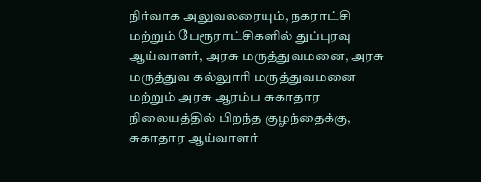நிர்வாக அலுவலரையும், நகராட்சி மற்றும் பேரூராட்சிகளில் துப்புரவு ஆய்வாளர், அரசு மருத்துவமனை, அரசு மருத்துவ கல்லுாரி மருத்துவமனை மற்றும் அரசு ஆரம்ப சுகாதார நிலையத்தில் பிறந்த குழந்தைக்கு, சுகாதார ஆய்வாளர்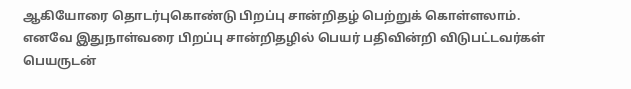ஆகியோரை தொடர்புகொண்டு பிறப்பு சான்றிதழ் பெற்றுக் கொள்ளலாம்.
எனவே இதுநாள்வரை பிறப்பு சான்றிதழில் பெயர் பதிவின்றி விடுபட்டவர்கள் பெயருடன்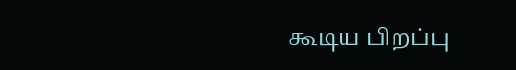கூடிய பிறப்பு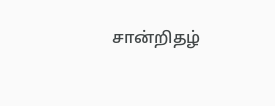சான்றிதழ்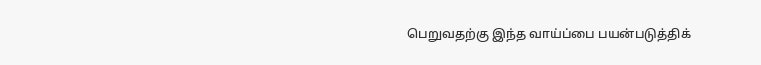பெறுவதற்கு இந்த வாய்ப்பை பயன்படுத்திக்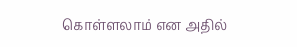கொள்ளலாம் என அதில்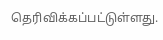தெரிவிக்கப்பட்டுள்ளது.